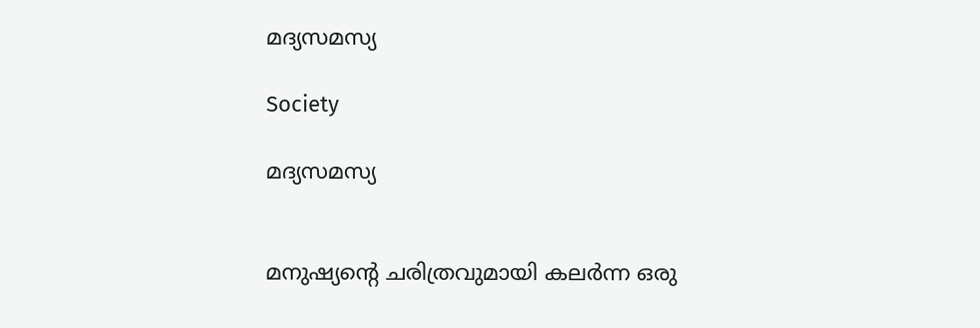മദ്യസമസ്യ

Society

മദ്യസമസ്യ


മനുഷ്യന്റെ ചരിത്രവുമായി കലർന്ന ഒരു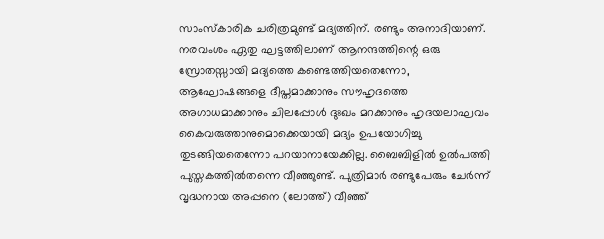സാംസ്‌കാരിക ചരിത്രമുണ്ട് മദ്യത്തിന്. രണ്ടും അനാദിയാണ്. നരവംശം ഏതു ഘട്ടത്തിലാണ് ആനന്ദത്തിന്റെ ഒരു സ്രോതസ്സായി മദ്യത്തെ കണ്ടെത്തിയതെന്നോ, ആഘോഷങ്ങളെ ദീപ്തമാക്കാനും സൗഹൃദത്തെ അഗാധമാക്കാനും ചിലപ്പോൾ ദുഃഖം മറക്കാനും ഹൃദയലാഘവം കൈവരുത്താനുമൊക്കെയായി മദ്യം ഉപയോഗിച്ചു തുടങ്ങിയതെന്നോ പറയാനായേക്കില്ല. ബൈബിളിൽ ഉൽപത്തി പുസ്തകത്തിൽതന്നെ വീഞ്ഞുണ്ട്. പുത്രിമാർ രണ്ടുപേരും ചേർന്ന് വൃദ്ധനായ അപ്പനെ (ലോത്ത്) വീഞ്ഞ്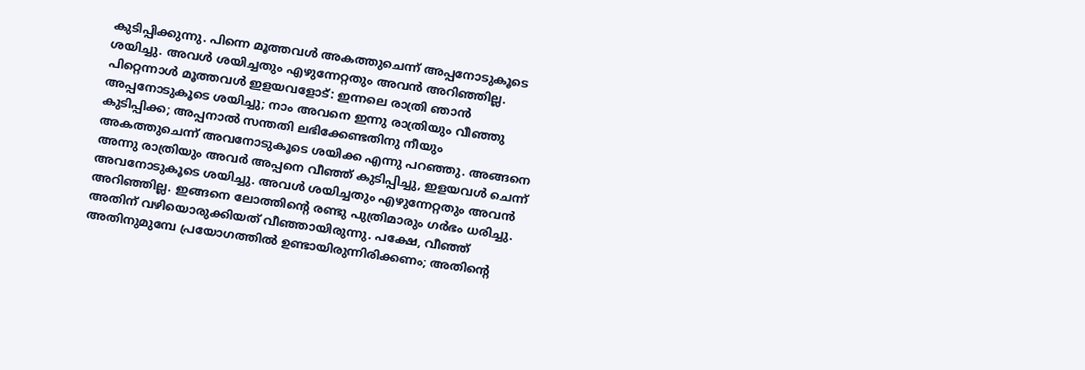കുടിപ്പിക്കുന്നു. പിന്നെ മൂത്തവൾ അകത്തുചെന്ന് അപ്പനോടുകൂടെ ശയിച്ചു. അവൾ ശയിച്ചതും എഴുന്നേറ്റതും അവൻ അറിഞ്ഞില്ല. പിറ്റെന്നാൾ മൂത്തവൾ ഇളയവളോട്: ഇന്നലെ രാത്രി ഞാൻ അപ്പനോടുകൂടെ ശയിച്ചു; നാം അവനെ ഇന്നു രാത്രിയും വീഞ്ഞു കുടിപ്പിക്ക; അപ്പനാൽ സന്തതി ലഭിക്കേണ്ടതിനു നീയും അകത്തുചെന്ന് അവനോടുകൂടെ ശയിക്ക എന്നു പറഞ്ഞു. അങ്ങനെ അന്നു രാത്രിയും അവർ അപ്പനെ വീഞ്ഞ് കുടിപ്പിച്ചു, ഇളയവൾ ചെന്ന് അവനോടുകൂടെ ശയിച്ചു. അവൾ ശയിച്ചതും എഴുന്നേറ്റതും അവൻ അറിഞ്ഞില്ല. ഇങ്ങനെ ലോത്തിന്റെ രണ്ടു പുത്രിമാരും ഗർഭം ധരിച്ചു. അതിന് വഴിയൊരുക്കിയത് വീഞ്ഞായിരുന്നു. പക്ഷേ, വീഞ്ഞ് അതിനുമുമ്പേ പ്രയോഗത്തിൽ ഉണ്ടായിരുന്നിരിക്കണം; അതിന്റെ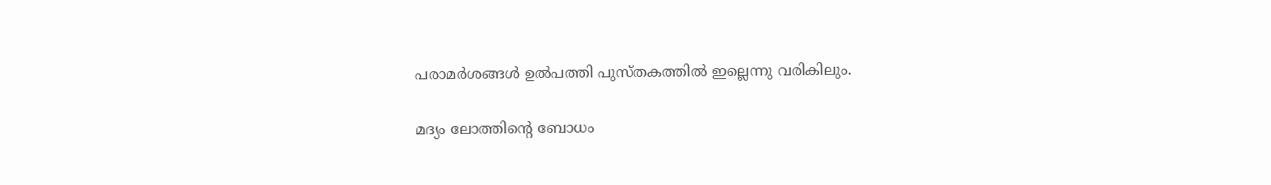പരാമർശങ്ങൾ ഉൽപത്തി പുസ്തകത്തിൽ ഇല്ലെന്നു വരികിലും.

മദ്യം ലോത്തിന്റെ ബോധം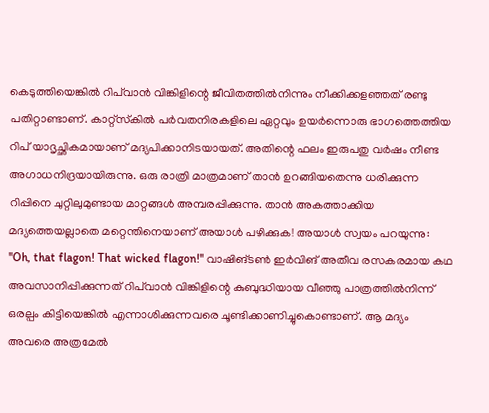കെടുത്തിയെങ്കിൽ റിപ്‌വാൻ വിങ്കിളിന്റെ ജീവിതത്തിൽനിന്നും നീക്കിക്കളഞ്ഞത് രണ്ടു പതിറ്റാണ്ടാണ്. കാറ്റ്‌സ്‌കിൽ പർവതനിരകളിലെ ഏറ്റവും ഉയർന്നൊരു ഭാഗത്തെത്തിയ റിപ് യാദൃച്ഛികമായാണ് മദ്യപിക്കാനിടയായത്. അതിന്റെ ഫലം ഇരുപതു വർഷം നീണ്ട അഗാധനിദ്രയായിരുന്നു. ഒരു രാത്രി മാത്രമാണ് താൻ ഉറങ്ങിയതെന്നു ധരിക്കുന്ന റിപ്പിനെ ചുറ്റിലുമുണ്ടായ മാറ്റങ്ങൾ അമ്പരപ്പിക്കുന്നു. താൻ അകത്താക്കിയ മദ്യത്തെയല്ലാതെ മറ്റെന്തിനെയാണ് അയാൾ പഴിക്കുക! അയാൾ സ്വയം പറയുന്നു: ''Oh, that flagon! That wicked flagon!'' വാഷിങ്ടൺ ഇർവിങ് അതീവ രസകരമായ കഥ അവസാനിപ്പിക്കുന്നത് റിപ്‌വാൻ വിങ്കിളിന്റെ കുബുദ്ധിയായ വീഞ്ഞു പാത്രത്തിൽനിന്ന് ഒരല്പം കിട്ടിയെങ്കിൽ എന്നാശിക്കുന്നവരെ ചൂണ്ടിക്കാണിച്ചുകൊണ്ടാണ്. ആ മദ്യം അവരെ അത്രമേൽ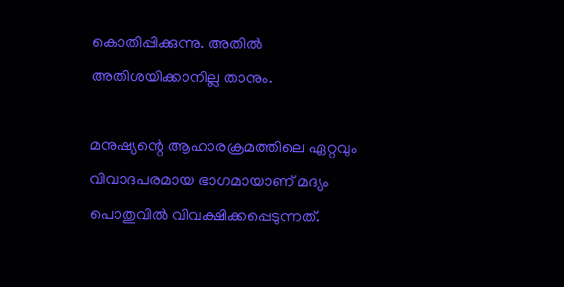കൊതിപ്പിക്കുന്നു. അതിൽ അതിശയിക്കാനില്ല താനും.

മനുഷ്യന്റെ ആഹാരക്രമത്തിലെ ഏറ്റവും വിവാദപരമായ ഭാഗമായാണ് മദ്യം പൊതുവിൽ വിവക്ഷിക്കപ്പെടുന്നത്.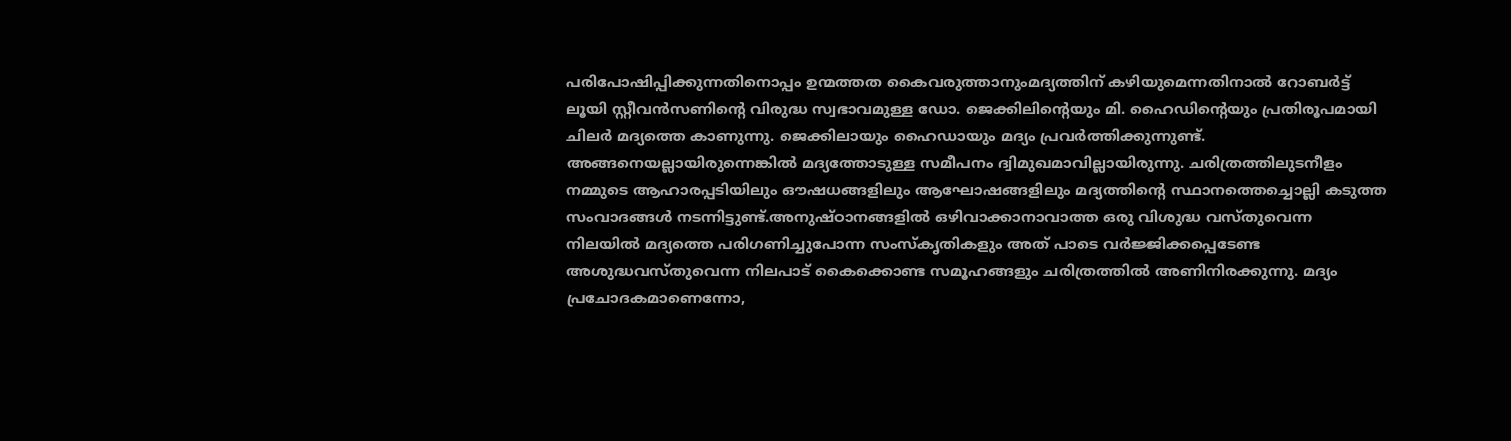പരിപോഷിപ്പിക്കുന്നതിനൊപ്പം ഉന്മത്തത കൈവരുത്താനുംമദ്യത്തിന് കഴിയുമെന്നതിനാൽ റോബർട്ട് ലൂയി സ്റ്റീവൻസണിന്റെ വിരുദ്ധ സ്വഭാവമുള്ള ഡോ. ജെക്കിലിന്റെയും മി. ഹൈഡിന്റെയും പ്രതിരൂപമായി ചിലർ മദ്യത്തെ കാണുന്നു. ജെക്കിലായും ഹൈഡായും മദ്യം പ്രവർത്തിക്കുന്നുണ്ട്. അങ്ങനെയല്ലായിരുന്നെങ്കിൽ മദ്യത്തോടുള്ള സമീപനം ദ്വിമുഖമാവില്ലായിരുന്നു. ചരിത്രത്തിലുടനീളം നമ്മുടെ ആഹാരപ്പടിയിലും ഔഷധങ്ങളിലും ആഘോഷങ്ങളിലും മദ്യത്തിന്റെ സ്ഥാനത്തെച്ചൊല്ലി കടുത്ത സംവാദങ്ങൾ നടന്നിട്ടുണ്ട്.അനുഷ്ഠാനങ്ങളിൽ ഒഴിവാക്കാനാവാത്ത ഒരു വിശുദ്ധ വസ്തുവെന്ന നിലയിൽ മദ്യത്തെ പരിഗണിച്ചുപോന്ന സംസ്‌കൃതികളും അത് പാടെ വർജ്ജിക്കപ്പെടേണ്ട അശുദ്ധവസ്തുവെന്ന നിലപാട് കൈക്കൊണ്ട സമൂഹങ്ങളും ചരിത്രത്തിൽ അണിനിരക്കുന്നു. മദ്യം പ്രചോദകമാണെന്നോ,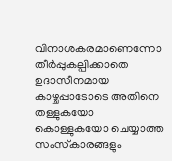വിനാശകരമാണെന്നോ തീർപ്പുകല്പിക്കാതെ ഉദാസീനമായ കാഴ്ചപ്പാടോടെ അതിനെ തള്ളുകയോ കൊള്ളുകയോ ചെയ്യാത്ത സംസ്‌കാരങ്ങളും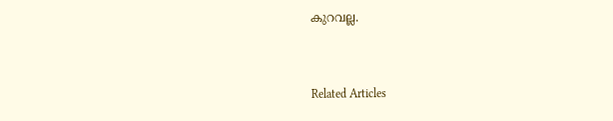കുറവല്ല.


Related Articles